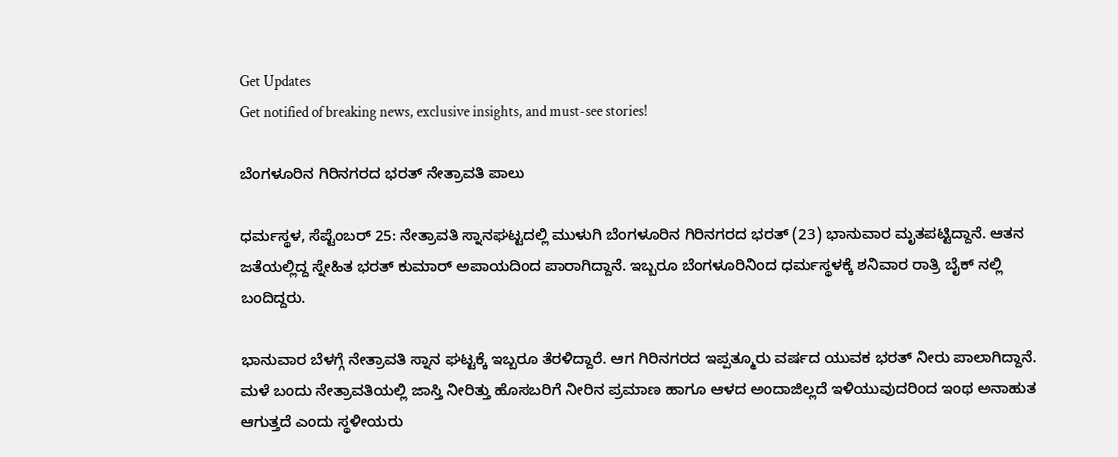Get Updates
Get notified of breaking news, exclusive insights, and must-see stories!

ಬೆಂಗಳೂರಿನ ಗಿರಿನಗರದ ಭರತ್ ನೇತ್ರಾವತಿ ಪಾಲು

ಧರ್ಮಸ್ಥಳ, ಸೆಪ್ಟೆಂಬರ್ 25: ನೇತ್ರಾವತಿ ಸ್ನಾನಘಟ್ಟದಲ್ಲಿ ಮುಳುಗಿ ಬೆಂಗಳೂರಿನ ಗಿರಿನಗರದ ಭರತ್ (23) ಭಾನುವಾರ ಮೃತಪಟ್ಟಿದ್ದಾನೆ. ಆತನ ಜತೆಯಲ್ಲಿದ್ದ ಸ್ನೇಹಿತ ಭರತ್ ಕುಮಾರ್ ಅಪಾಯದಿಂದ ಪಾರಾಗಿದ್ದಾನೆ. ಇಬ್ಬರೂ ಬೆಂಗಳೂರಿನಿಂದ ಧರ್ಮಸ್ಥಳಕ್ಕೆ ಶನಿವಾರ ರಾತ್ರಿ ಬೈಕ್ ನಲ್ಲಿ ಬಂದಿದ್ದರು.

ಭಾನುವಾರ ಬೆಳಗ್ಗೆ ನೇತ್ರಾವತಿ ಸ್ನಾನ ಘಟ್ಟಕ್ಕೆ ಇಬ್ಬರೂ ತೆರಳಿದ್ದಾರೆ. ಆಗ ಗಿರಿನಗರದ ಇಪ್ಪತ್ಮೂರು ವರ್ಷದ ಯುವಕ ಭರತ್ ನೀರು ಪಾಲಾಗಿದ್ದಾನೆ. ಮಳೆ ಬಂದು ನೇತ್ರಾವತಿಯಲ್ಲಿ ಜಾಸ್ತಿ ನೀರಿತ್ತು ಹೊಸಬರಿಗೆ ನೀರಿನ ಪ್ರಮಾಣ ಹಾಗೂ ಆಳದ ಅಂದಾಜಿಲ್ಲದೆ ಇಳಿಯುವುದರಿಂದ ಇಂಥ ಅನಾಹುತ ಆಗುತ್ತದೆ ಎಂದು ಸ್ಥಳೀಯರು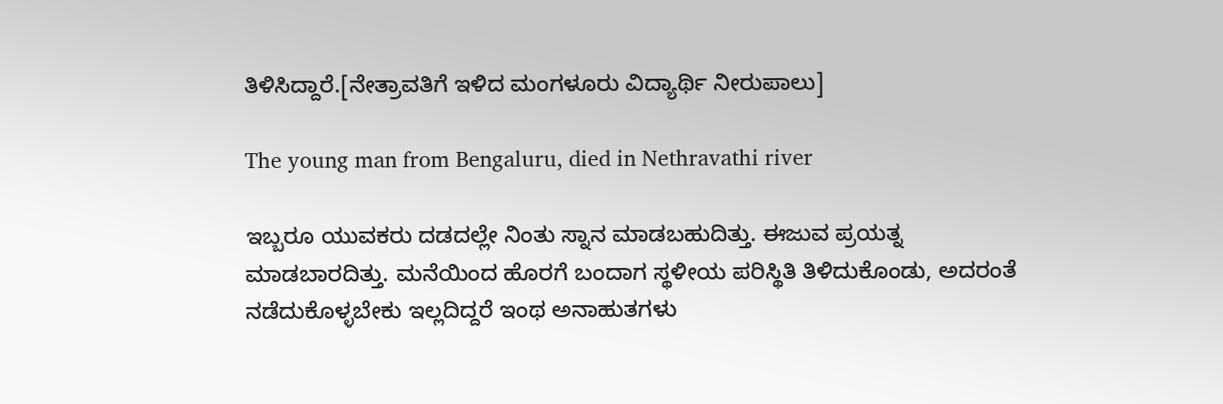ತಿಳಿಸಿದ್ದಾರೆ.[ನೇತ್ರಾವತಿಗೆ ಇಳಿದ ಮಂಗಳೂರು ವಿದ್ಯಾರ್ಥಿ ನೀರುಪಾಲು]

The young man from Bengaluru, died in Nethravathi river

ಇಬ್ಬರೂ ಯುವಕರು ದಡದಲ್ಲೇ ನಿಂತು ಸ್ನಾನ ಮಾಡಬಹುದಿತ್ತು. ಈಜುವ ಪ್ರಯತ್ನ ಮಾಡಬಾರದಿತ್ತು. ಮನೆಯಿಂದ ಹೊರಗೆ ಬಂದಾಗ ಸ್ಥಳೀಯ ಪರಿಸ್ಥಿತಿ ತಿಳಿದುಕೊಂಡು, ಅದರಂತೆ ನಡೆದುಕೊಳ್ಳಬೇಕು ಇಲ್ಲದಿದ್ದರೆ ಇಂಥ ಅನಾಹುತಗಳು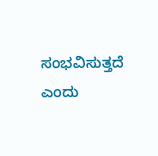ಸಂಭವಿಸುತ್ತದೆ ಎಂದು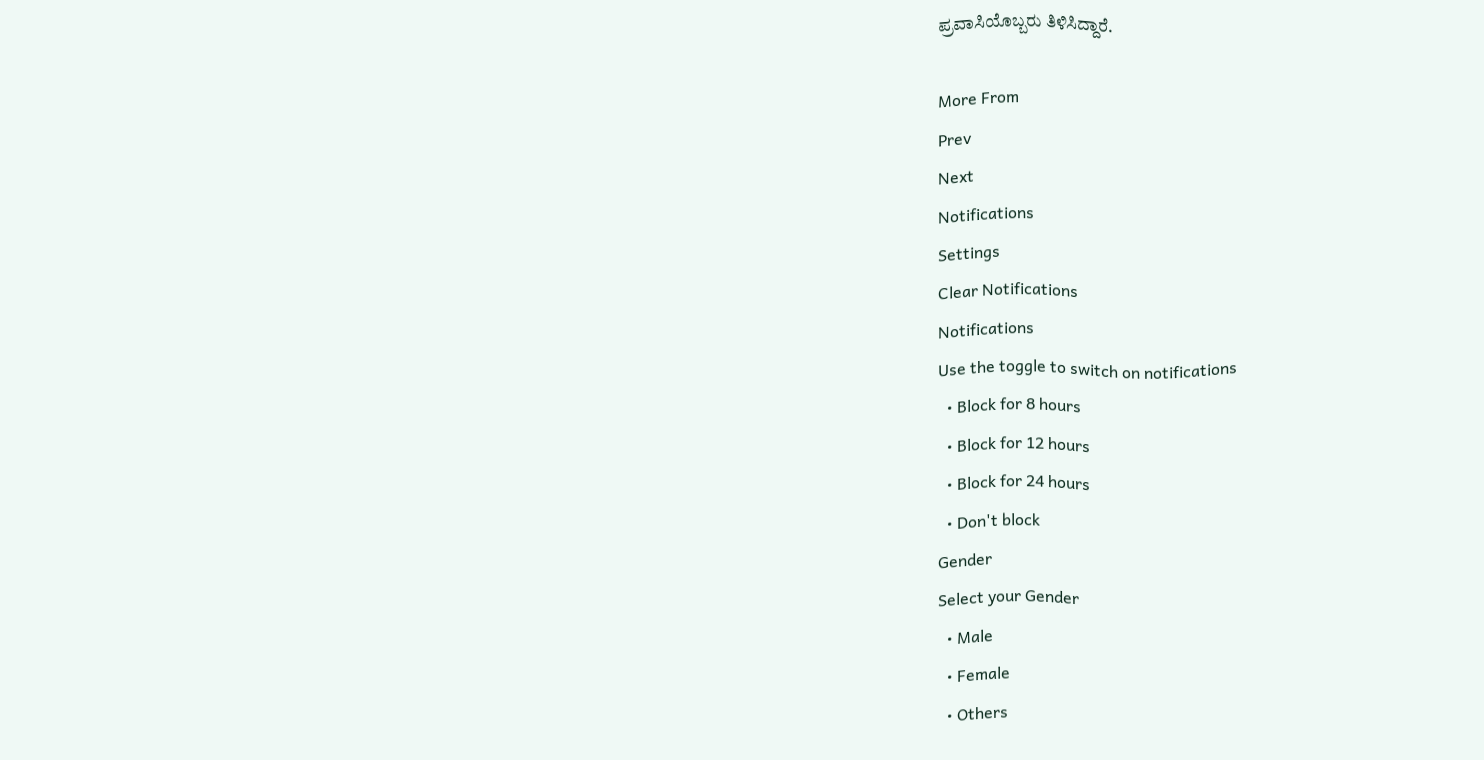ಪ್ರವಾಸಿಯೊಬ್ಬರು ತಿಳಿಸಿದ್ದಾರೆ.

More From
Prev
Next
Notifications
Settings
Clear Notifications
Notifications
Use the toggle to switch on notifications
  • Block for 8 hours
  • Block for 12 hours
  • Block for 24 hours
  • Don't block
Gender
Select your Gender
  • Male
  • Female
  • Others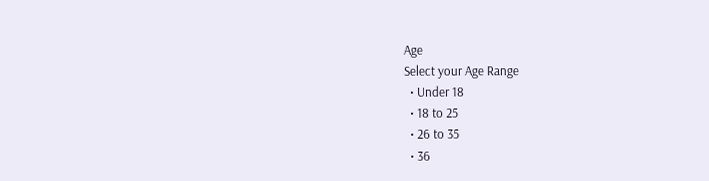Age
Select your Age Range
  • Under 18
  • 18 to 25
  • 26 to 35
  • 36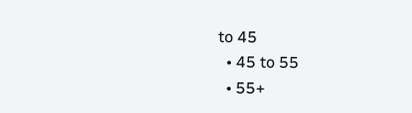to 45
  • 45 to 55
  • 55+